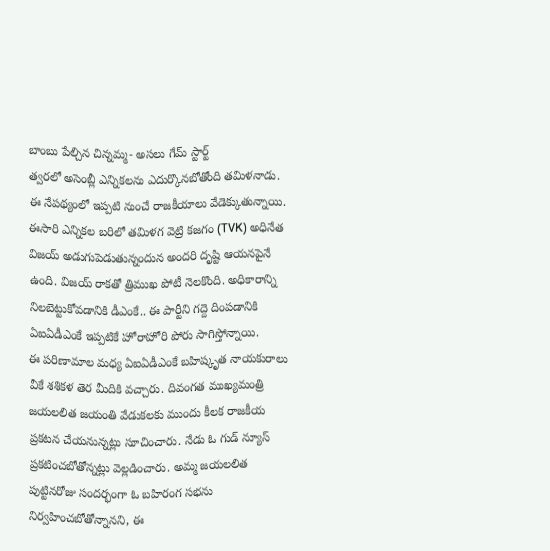బాంబు పేల్చిన చిన్నమ్మ- అసలు గేమ్ స్టార్ట్
త్వరలో అసెంబ్లీ ఎన్నికలను ఎదుర్కొనబోతోంది తమిళనాడు. ఈ నేపథ్యంలో ఇప్పటి నుంచే రాజకీయాలు వేడెక్కుతున్నాయి. ఈసారి ఎన్నికల బరిలో తమిళగ వెట్రి కజగం (TVK) అధినేత విజయ్ అడుగుపెడుతున్నందున అందరి దృష్టి ఆయనపైనే ఉంది. విజయ్ రాకతో త్రిముఖ పోటీ నెలకొంది. అధికారాన్ని నిలబెట్టుకోవడానికి డీఎంకే.. ఈ పార్టీని గద్దె దింపడానికి ఏఐఏడీఎంకే ఇప్పటికే హోరాహోరి పోరు సాగిస్తోన్నాయి.
ఈ పరిణామాల మధ్య ఏఐఏడీఎంకే బహిష్కృత నాయకురాలు వీకే శశికళ తెర మీదికి వచ్చారు. దివంగత ముఖ్యమంత్రి జయలలిత జయంతి వేడుకలకు ముందు కీలక రాజకీయ ప్రకటన చేయనున్నట్లు సూచించారు. నేడు ఓ గుడ్ న్యూస్ ప్రకటించబోతోన్నట్లు వెల్లడించారు. అమ్మ జయలలిత పుట్టినరోజు సందర్భంగా ఓ బహిరంగ సభను నిర్వహించబోతోన్నానని, ఈ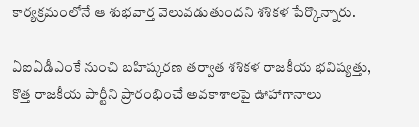కార్యక్రమంలోనే ఆ శుభవార్త వెలువడుతుందని శశికళ పేర్కొన్నారు.

ఏఐఏడీఎంకే నుంచి బహిష్కరణ తర్వాత శశికళ రాజకీయ భవిష్యత్తు, కొత్త రాజకీయ పార్టీని ప్రారంభించే అవకాశాలపై ఊహాగానాలు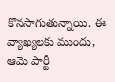కొనసాగుతున్నాయి. ఈ వ్యాఖ్యలకు ముందు, ఆమె పార్టీ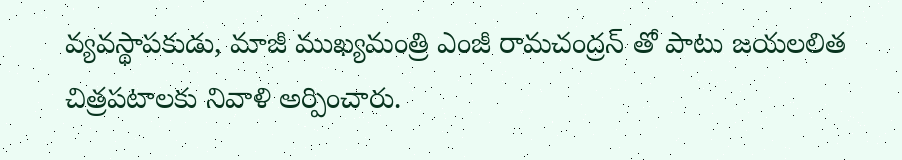వ్యవస్థాపకుడు, మాజీ ముఖ్యమంత్రి ఎంజీ రామచంద్రన్ తో పాటు జయలలిత చిత్రపటాలకు నివాళి అర్పించారు.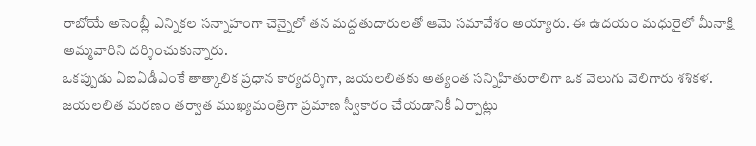రాబోయే అసెంబ్లీ ఎన్నికల సన్నాహంగా చెన్నైలో తన మద్దతుదారులతో ఆమె సమావేశం అయ్యారు. ఈ ఉదయం మధురైలో మీనాక్షి అమ్మవారిని దర్శించుకున్నారు.
ఒకప్పుడు ఏఐఏడీఎంకే తాత్కాలిక ప్రధాన కార్యదర్శిగా, జయలలితకు అత్యంత సన్నిహితురాలిగా ఒక వెలుగు వెలిగారు శశికళ. జయలలిత మరణం తర్వాత ముఖ్యమంత్రిగా ప్రమాణ స్వీకారం చేయడానికీ ఏర్పాట్లు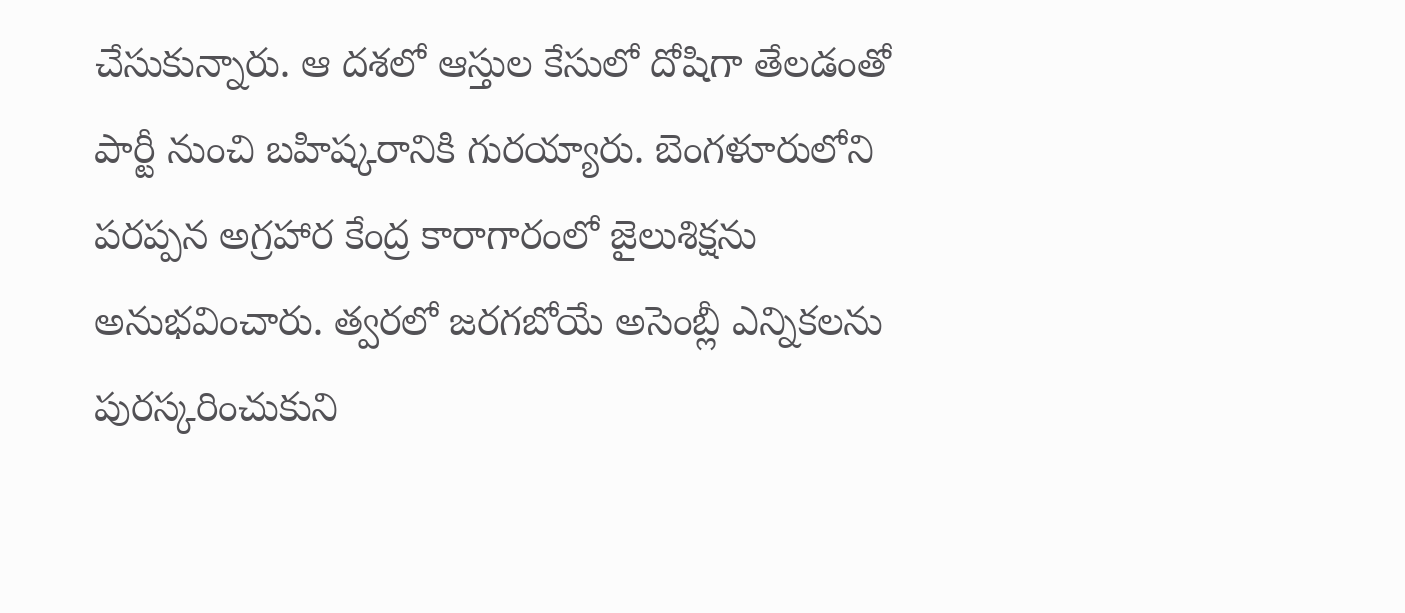చేసుకున్నారు. ఆ దశలో ఆస్తుల కేసులో దోషిగా తేలడంతో పార్టీ నుంచి బహిష్కరానికి గురయ్యారు. బెంగళూరులోని పరప్పన అగ్రహార కేంద్ర కారాగారంలో జైలుశిక్షను అనుభవించారు. త్వరలో జరగబోయే అసెంబ్లీ ఎన్నికలను పురస్కరించుకుని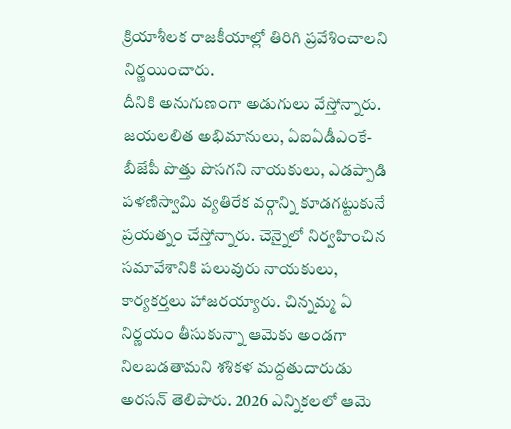క్రియాశీలక రాజకీయాల్లో తిరిగి ప్రవేశించాలని నిర్ణయించారు.
దీనికి అనుగుణంగా అడుగులు వేస్తోన్నారు. జయలలిత అభిమానులు, ఏఐఏడీఎంకే- బీజేపీ పొత్తు పొసగని నాయకులు, ఎడప్పాడి పళణిస్వామి వ్యతిరేక వర్గాన్ని కూడగట్టుకునే ప్రయత్నం చేస్తోన్నారు. చెన్నైలో నిర్వహించిన సమావేశానికి పలువురు నాయకులు, కార్యకర్తలు హాజరయ్యారు. చిన్నమ్మ ఏ నిర్ణయం తీసుకున్నా ఆమెకు అండగా నిలబడతామని శశికళ మద్దతుదారుడు అరసన్ తెలిపారు. 2026 ఎన్నికలలో ఆమె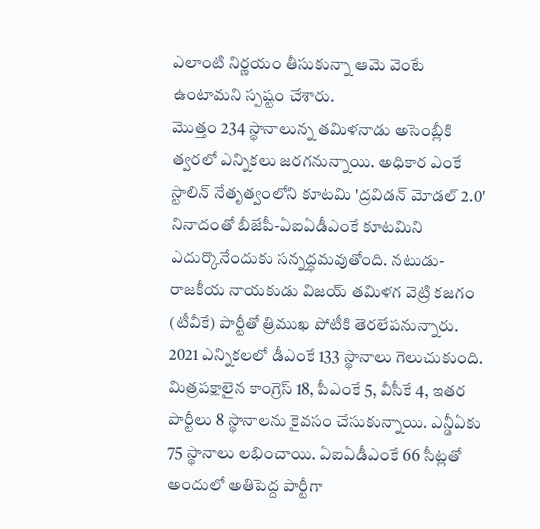ఎలాంటి నిర్ణయం తీసుకున్నా ఆమె వెంటే ఉంటామని స్పష్టం చేశారు.
మొత్తం 234 స్థానాలున్న తమిళనాడు అసెంబ్లీకి త్వరలో ఎన్నికలు జరగనున్నాయి. అధికార ఎంకే స్టాలిన్ నేతృత్వంలోని కూటమి 'ద్రవిడన్ మోడల్ 2.0' నినాదంతో బీజేపీ-ఏఐఏడీఎంకే కూటమిని ఎదుర్కొనేందుకు సన్నద్ధమవుతోంది. నటుడు-రాజకీయ నాయకుడు విజయ్ తమిళగ వెట్రి కజగం (టీవీకే) పార్టీతో త్రిముఖ పోటీకి తెరలేపనున్నారు. 2021 ఎన్నికలలో డీఎంకే 133 స్థానాలు గెలుచుకుంది. మిత్రపక్షాలైన కాంగ్రెస్ 18, పీఎంకే 5, వీసీకే 4, ఇతర పార్టీలు 8 స్థానాలను కైవసం చేసుకున్నాయి. ఎన్డీఏకు 75 స్థానాలు లభించాయి. ఏఐఏడీఎంకే 66 సీట్లతో అందులో అతిపెద్ద పార్టీగా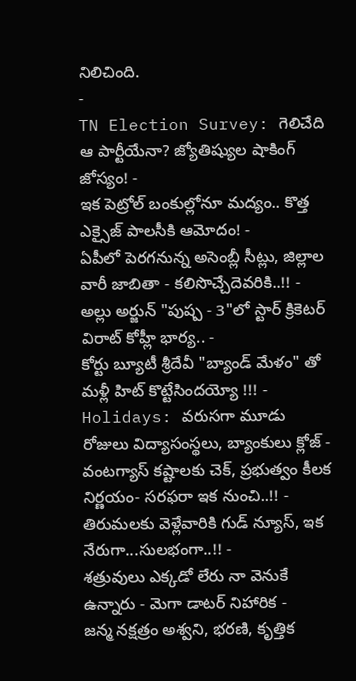నిలిచింది.
-
TN Election Survey: గెలిచేది ఆ పార్టీయేనా? జ్యోతిష్యుల షాకింగ్ జోస్యం! -
ఇక పెట్రోల్ బంకుల్లోనూ మద్యం.. కొత్త ఎక్సైజ్ పాలసీకి ఆమోదం! -
ఏపీలో పెరగనున్న అసెంబ్లీ సీట్లు, జిల్లాల వారీ జాబితా - కలిసొచ్చేదెవరికి..!! -
అల్లు అర్జున్ "పుష్ప - 3"లో స్టార్ క్రికెటర్ విరాట్ కోహ్లీ భార్య.. -
కోర్టు బ్యూటీ శ్రీదేవీ "బ్యాండ్ మేళం" తో మళ్లీ హిట్ కొట్టేసిందయ్యో !!! -
Holidays: వరుసగా మూడు రోజులు విద్యాసంస్థలు, బ్యాంకులు క్లోజ్ -
వంటగ్యాస్ కష్టాలకు చెక్, ప్రభుత్వం కీలక నిర్ణయం- సరఫరా ఇక నుంచి..!! -
తిరుమలకు వెళ్లేవారికి గుడ్ న్యూస్, ఇక నేరుగా...సులభంగా..!! -
శత్రువులు ఎక్కడో లేరు నా వెనుకే ఉన్నారు - మెగా డాటర్ నిహారిక -
జన్మ నక్షత్రం అశ్వని, భరణి, కృత్తిక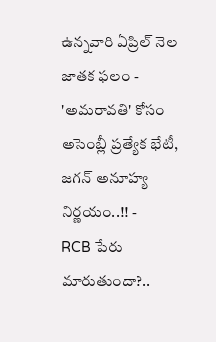ఉన్నవారి ఏప్రిల్ నెల జాతక ఫలం -
'అమరావతి' కోసం అసెంబ్లీ ప్రత్యేక భేటీ, జగన్ అనూహ్య నిర్ణయం..!! -
RCB పేరు మారుతుందా?..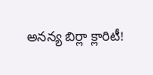అనన్య బిర్లా క్లారిటీ!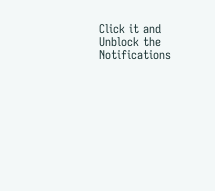Click it and Unblock the Notifications